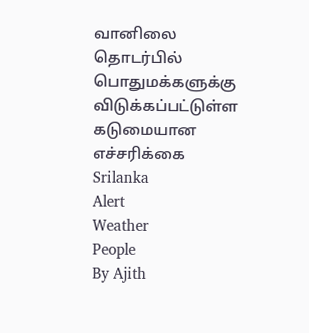வானிலை தொடர்பில் பொதுமக்களுக்கு விடுக்கப்பட்டுள்ள கடுமையான எச்சரிக்கை
Srilanka
Alert
Weather
People
By Ajith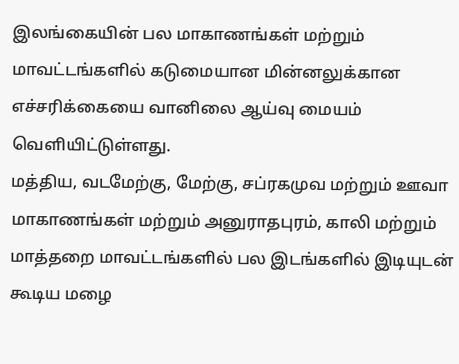இலங்கையின் பல மாகாணங்கள் மற்றும் மாவட்டங்களில் கடுமையான மின்னலுக்கான எச்சரிக்கையை வானிலை ஆய்வு மையம் வெளியிட்டுள்ளது.
மத்திய, வடமேற்கு, மேற்கு, சப்ரகமுவ மற்றும் ஊவா மாகாணங்கள் மற்றும் அனுராதபுரம், காலி மற்றும் மாத்தறை மாவட்டங்களில் பல இடங்களில் இடியுடன் கூடிய மழை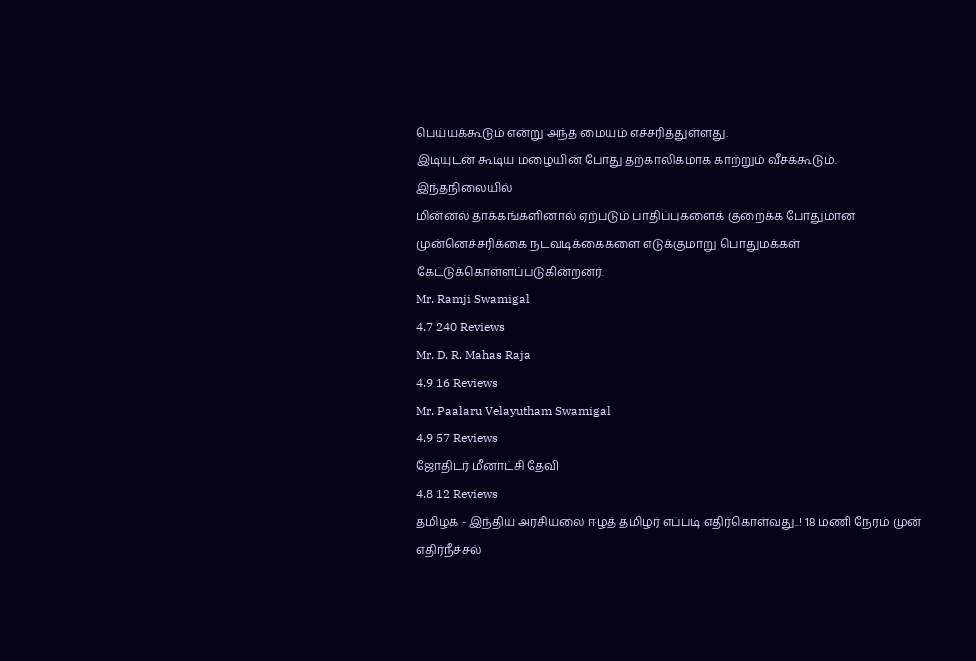பெய்யக்கூடும் என்று அந்த மையம் எச்சரித்துள்ளது.
இடியுடன் கூடிய மழையின் போது தற்காலிகமாக காற்றும் வீசக்கூடும். இந்தநிலையில்
மின்னல் தாக்கங்களினால் ஏற்படும் பாதிப்புகளைக் குறைக்க போதுமான
முன்னெச்சரிக்கை நடவடிக்கைகளை எடுக்குமாறு பொதுமக்கள்
கேட்டுக்கொள்ளப்படுகின்றனர்.
Mr. Ramji Swamigal
4.7 240 Reviews
Mr. D. R. Mahas Raja
4.9 16 Reviews
Mr. Paalaru Velayutham Swamigal
4.9 57 Reviews
ஜோதிடர் மீனாட்சி தேவி
4.8 12 Reviews
தமிழக - இந்திய அரசியலை ஈழத் தமிழர் எப்படி எதிர்கொள்வது..! 18 மணி நேரம் முன்
எதிர்நீச்சல்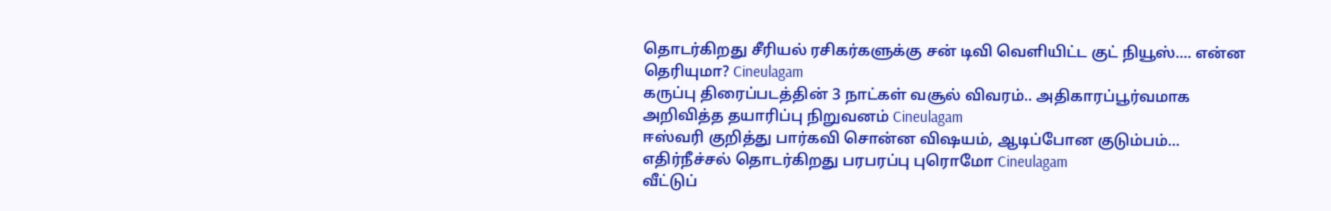தொடர்கிறது சீரியல் ரசிகர்களுக்கு சன் டிவி வெளியிட்ட குட் நியூஸ்.... என்ன தெரியுமா? Cineulagam
கருப்பு திரைப்படத்தின் 3 நாட்கள் வசூல் விவரம்.. அதிகாரப்பூர்வமாக அறிவித்த தயாரிப்பு நிறுவனம் Cineulagam
ஈஸ்வரி குறித்து பார்கவி சொன்ன விஷயம், ஆடிப்போன குடும்பம்... எதிர்நீச்சல் தொடர்கிறது பரபரப்பு புரொமோ Cineulagam
வீட்டுப்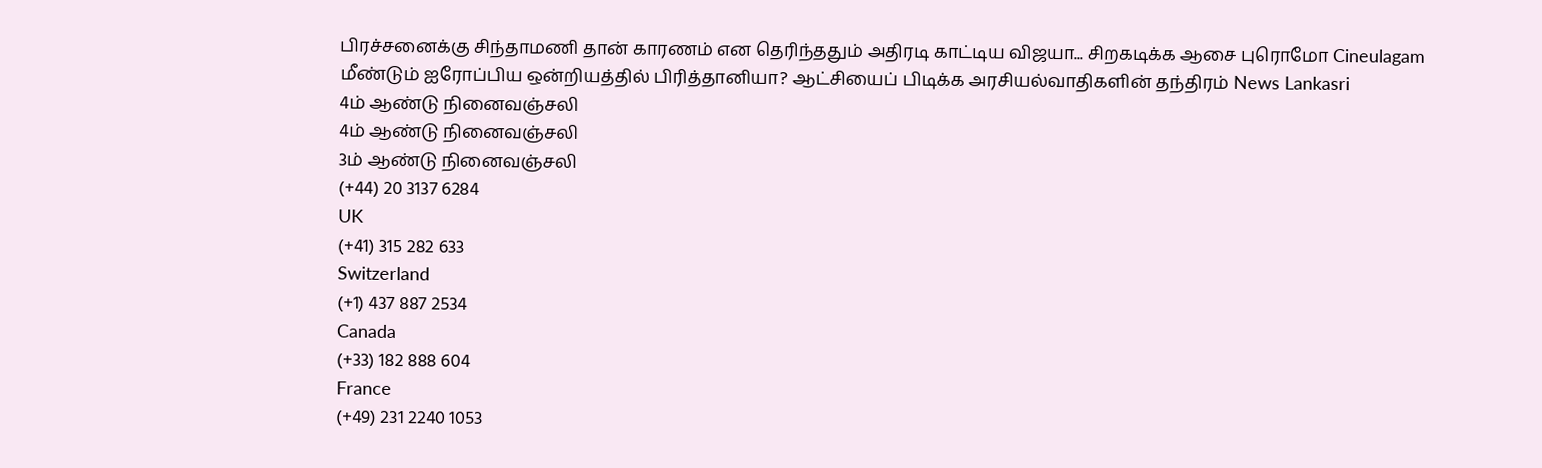பிரச்சனைக்கு சிந்தாமணி தான் காரணம் என தெரிந்ததும் அதிரடி காட்டிய விஜயா... சிறகடிக்க ஆசை புரொமோ Cineulagam
மீண்டும் ஐரோப்பிய ஒன்றியத்தில் பிரித்தானியா? ஆட்சியைப் பிடிக்க அரசியல்வாதிகளின் தந்திரம் News Lankasri
4ம் ஆண்டு நினைவஞ்சலி
4ம் ஆண்டு நினைவஞ்சலி
3ம் ஆண்டு நினைவஞ்சலி
(+44) 20 3137 6284
UK
(+41) 315 282 633
Switzerland
(+1) 437 887 2534
Canada
(+33) 182 888 604
France
(+49) 231 2240 1053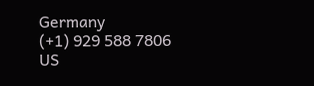Germany
(+1) 929 588 7806
US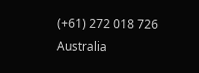(+61) 272 018 726
Australia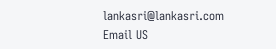lankasri@lankasri.com
Email US